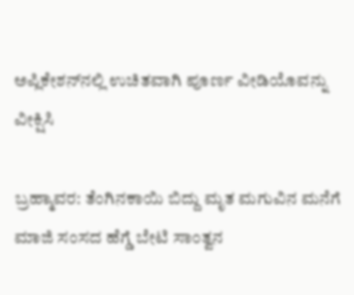ಅಪ್ಲಿಕೇಶನ್‌ನಲ್ಲಿ ಉಚಿತವಾಗಿ ಪೂರ್ಣ ವೀಡಿಯೊವನ್ನು ವೀಕ್ಷಿಸಿ

ಬ್ರಹ್ಮಾವರ: ತೆಂಗಿನಕಾಯಿ ಬಿದ್ದು ಮೃತ ಮಗುವಿನ ಮನೆಗೆ ಮಾಜಿ ಸಂಸದ ಹೆಗ್ಡೆ ಬೇಟಿ ಸಾಂತ್ವನ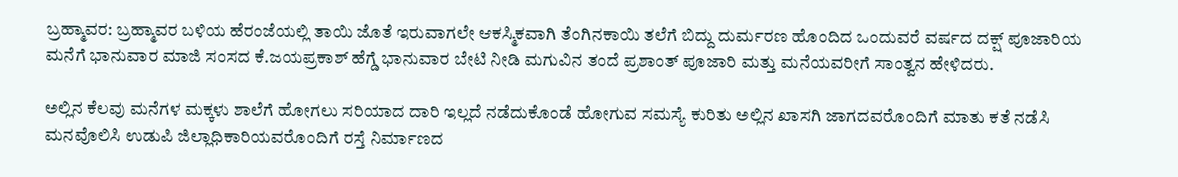ಬ್ರಹ್ಮಾವರ: ಬ್ರಹ್ಮಾವರ ಬಳಿಯ ಹೆರಂಜೆಯಲ್ಲಿ ತಾಯಿ ಜೊತೆ ಇರುವಾಗಲೇ ಆಕಸ್ಮಿಕವಾಗಿ ತೆಂಗಿನಕಾಯಿ ತಲೆಗೆ ಬಿದ್ದು ದುರ್ಮರಣ ಹೊಂದಿದ ಒಂದುವರೆ ವರ್ಷದ ದಕ್ಷ್ ಪೂಜಾರಿಯ ಮನೆಗೆ ಭಾನುವಾರ ಮಾಜಿ ಸಂಸದ ಕೆ.ಜಯಪ್ರಕಾಶ್ ಹೆಗ್ಡೆ ಭಾನುವಾರ ಬೇಟಿ ನೀಡಿ ಮಗುವಿನ ತಂದೆ ಪ್ರಶಾಂತ್ ಪೂಜಾರಿ ಮತ್ತು ಮನೆಯವರೀಗೆ ಸಾಂತ್ವನ ಹೇಳಿದರು.

ಅಲ್ಲಿನ ಕೆಲವು ಮನೆಗಳ ಮಕ್ಕಳು ಶಾಲೆಗೆ ಹೋಗಲು ಸರಿಯಾದ ದಾರಿ ಇಲ್ಲದೆ ನಡೆದುಕೊಂಡೆ ಹೋಗುವ ಸಮಸ್ಯೆ ಕುರಿತು ಅಲ್ಲಿನ ಖಾಸಗಿ ಜಾಗದವರೊಂದಿಗೆ ಮಾತು ಕತೆ ನಡೆಸಿ ಮನವೊಲಿಸಿ ಉಡುಪಿ ಜಿಲ್ಲಾಧಿಕಾರಿಯವರೊಂದಿಗೆ ರಸ್ತೆ ನಿರ್ಮಾಣದ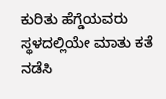ಕುರಿತು ಹೆಗ್ಡೆಯವರು ಸ್ಥಳದಲ್ಲಿಯೇ ಮಾತು ಕತೆ ನಡೆಸಿ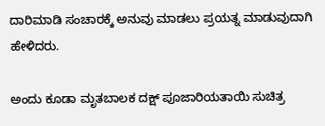ದಾರಿಮಾಡಿ ಸಂಚಾರಕ್ಕೆ ಅನುವು ಮಾಡಲು ಪ್ರಯತ್ನ ಮಾಡುವುದಾಗಿ ಹೇಳಿದರು.

ಅಂದು ಕೂಡಾ ಮೃತಬಾಲಕ ದಕ್ಷ್ ಪೂಜಾರಿಯತಾಯಿ ಸುಚಿತ್ರ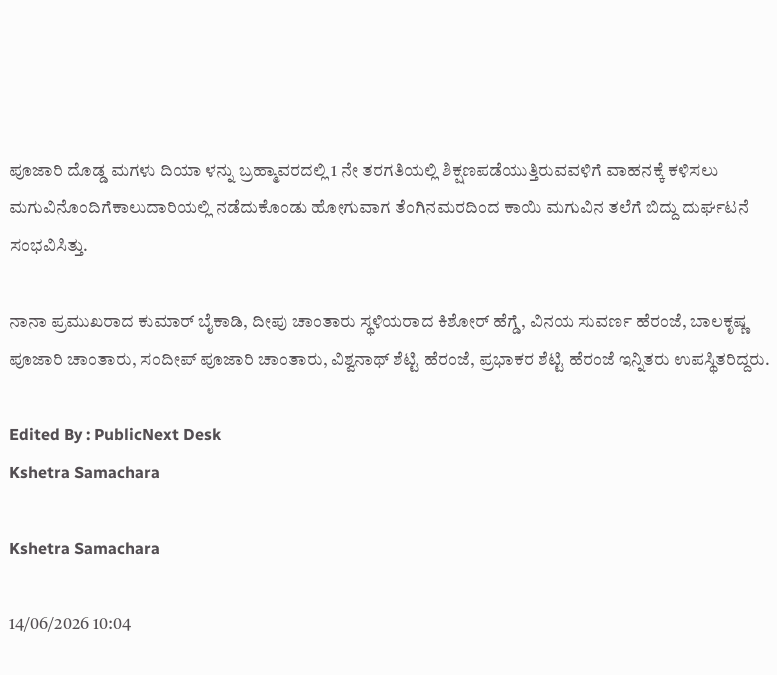ಪೂಜಾರಿ ದೊಡ್ಡ ಮಗಳು ದಿಯಾ ಳನ್ನು ಬ್ರಹ್ಮಾವರದಲ್ಲಿ 1 ನೇ ತರಗತಿಯಲ್ಲಿ ಶಿಕ್ಷಣಪಡೆಯುತ್ತಿರುವವಳಿಗೆ ವಾಹನಕ್ಕೆ ಕಳಿಸಲು ಮಗುವಿನೊಂದಿಗೆಕಾಲುದಾರಿಯಲ್ಲಿ ನಡೆದುಕೊಂಡು ಹೋಗುವಾಗ ತೆಂಗಿನಮರದಿಂದ ಕಾಯಿ ಮಗುವಿನ ತಲೆಗೆ ಬಿದ್ದು ದುರ್ಘಟನೆ ಸಂಭವಿಸಿತ್ತು.

ನಾನಾ ಪ್ರಮುಖರಾದ ಕುಮಾರ್ ಬೈಕಾಡಿ, ದೀಪು ಚಾಂತಾರು ಸ್ಥಳಿಯರಾದ ಕಿಶೋರ್ ಹೆಗ್ಡೆ, ವಿನಯ ಸುವರ್ಣ ಹೆರಂಜೆ, ಬಾಲಕೃಷ್ಣ ಪೂಜಾರಿ ಚಾಂತಾರು, ಸಂದೀಪ್ ಪೂಜಾರಿ ಚಾಂತಾರು, ವಿಶ್ವನಾಥ್ ಶೆಟ್ಟಿ ಹೆರಂಜೆ, ಪ್ರಭಾಕರ ಶೆಟ್ಟಿ ಹೆರಂಜೆ ಇನ್ನಿತರು ಉಪಸ್ಥಿತರಿದ್ದರು.

Edited By : PublicNext Desk
Kshetra Samachara

Kshetra Samachara

14/06/2026 10:04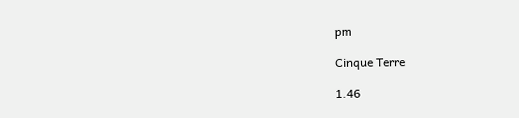pm

Cinque Terre

1.46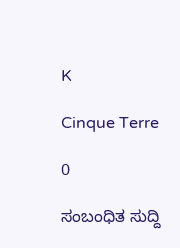K

Cinque Terre

0

ಸಂಬಂಧಿತ ಸುದ್ದಿ